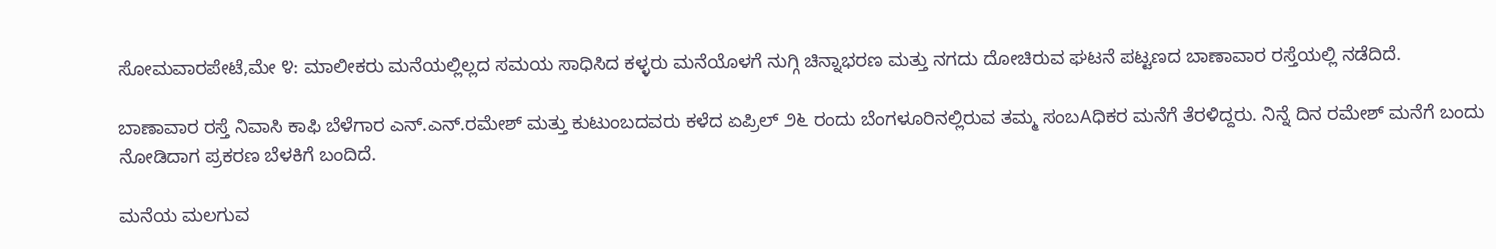ಸೋಮವಾರಪೇಟೆ,ಮೇ ೪: ಮಾಲೀಕರು ಮನೆಯಲ್ಲಿಲ್ಲದ ಸಮಯ ಸಾಧಿಸಿದ ಕಳ್ಳರು ಮನೆಯೊಳಗೆ ನುಗ್ಗಿ ಚಿನ್ನಾಭರಣ ಮತ್ತು ನಗದು ದೋಚಿರುವ ಘಟನೆ ಪಟ್ಟಣದ ಬಾಣಾವಾರ ರಸ್ತೆಯಲ್ಲಿ ನಡೆದಿದೆ.

ಬಾಣಾವಾರ ರಸ್ತೆ ನಿವಾಸಿ ಕಾಫಿ ಬೆಳೆಗಾರ ಎನ್.ಎನ್.ರಮೇಶ್ ಮತ್ತು ಕುಟುಂಬದವರು ಕಳೆದ ಏಪ್ರಿಲ್ ೨೬ ರಂದು ಬೆಂಗಳೂರಿನಲ್ಲಿರುವ ತಮ್ಮ ಸಂಬAಧಿಕರ ಮನೆಗೆ ತೆರಳಿದ್ದರು. ನಿನ್ನೆ ದಿನ ರಮೇಶ್ ಮನೆಗೆ ಬಂದು ನೋಡಿದಾಗ ಪ್ರಕರಣ ಬೆಳಕಿಗೆ ಬಂದಿದೆ.

ಮನೆಯ ಮಲಗುವ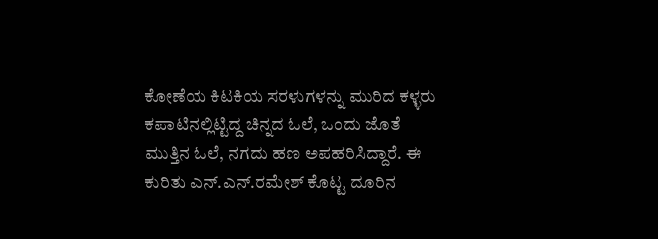ಕೋಣೆಯ ಕಿಟಕಿಯ ಸರಳುಗಳನ್ನು ಮುರಿದ ಕಳ್ಳರು ಕಪಾಟಿನಲ್ಲಿಟ್ಟಿದ್ದ ಚಿನ್ನದ ಓಲೆ, ಒಂದು ಜೊತೆ ಮುತ್ತಿನ ಓಲೆ, ನಗದು ಹಣ ಅಪಹರಿಸಿದ್ದಾರೆ. ಈ ಕುರಿತು ಎನ್.ಎನ್.ರಮೇಶ್ ಕೊಟ್ಟ ದೂರಿನ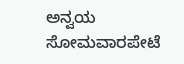ಅನ್ವಯ ಸೋಮವಾರಪೇಟೆ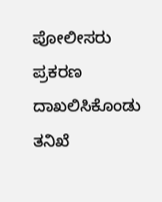ಪೋಲೀಸರು ಪ್ರಕರಣ ದಾಖಲಿಸಿಕೊಂಡು ತನಿಖೆ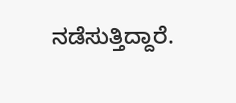ನಡೆಸುತ್ತಿದ್ದಾರೆ.